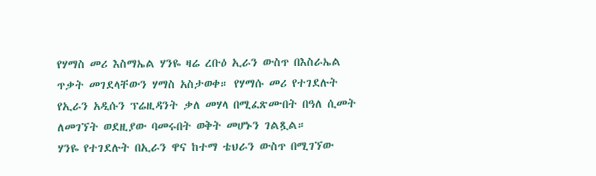የሃማስ መሪ እስማኤል ሃንዬ ዛሬ ረቡዕ ኢራን ውስጥ በእስራኤል ጥቃት መገደላቸውን ሃማስ አስታወቀ። የሃማሱ መሪ የተገደሉት የኢራን አዲሱን ፕሬዚዳንት ቃለ መሃላ በሚፈጽሙበት በዓለ ሲመት ለመገኘት ወደዚያው ባመሩበት ወቅት መሆኑን ገልጿል።
ሃንዬ የተገደሉት በኢራን ዋና ከተማ ቴህራን ውስጥ በሚገኘው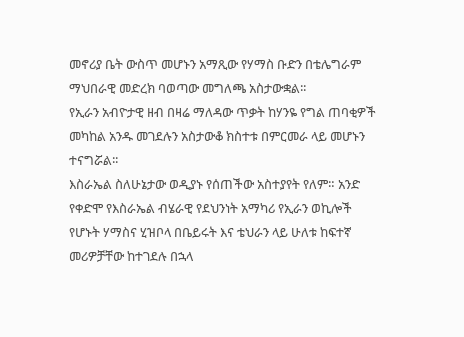መኖሪያ ቤት ውስጥ መሆኑን አማጺው የሃማስ ቡድን በቴሌግራም ማህበራዊ መድረክ ባወጣው መግለጫ አስታውቋል፡፡
የኢራን አብዮታዊ ዘብ በዛሬ ማለዳው ጥቃት ከሃንዬ የግል ጠባቂዎች መካከል አንዱ መገደሉን አስታውቆ ክስተቱ በምርመራ ላይ መሆኑን ተናግሯል፡፡
እስራኤል ስለሁኔታው ወዲያኑ የሰጠችው አስተያየት የለም። አንድ የቀድሞ የእስራኤል ብሄራዊ የደህንነት አማካሪ የኢራን ወኪሎች የሆኑት ሃማስና ሂዝቦላ በቤይሩት እና ቴህራን ላይ ሁለቱ ከፍተኛ መሪዎቻቸው ከተገደሉ በኋላ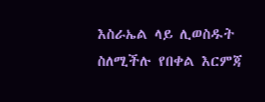እስራኤል ላይ ሊወስዱት ስለሚችሉ የበቀል እርምጃ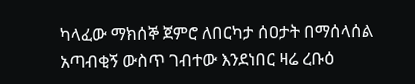ካላፈው ማክሰኞ ጀምሮ ለበርካታ ሰዐታት በማሰላሰል አጣብቂኝ ውስጥ ገብተው እንደነበር ዛሬ ረቡዕ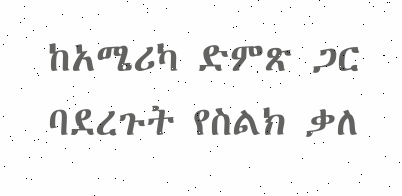ከአሜሪካ ድምጽ ጋር ባደረጉት የስልክ ቃለ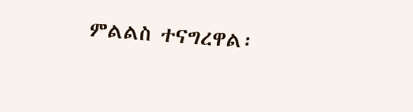ምልልስ ተናግረዋል፡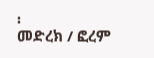፡
መድረክ / ፎረም